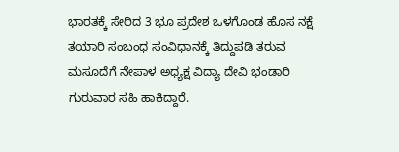ಭಾರತಕ್ಕೆ ಸೇರಿದ 3 ಭೂ ಪ್ರದೇಶ ಒಳಗೊಂಡ ಹೊಸ ನಕ್ಷೆ ತಯಾರಿ ಸಂಬಂಧ ಸಂವಿಧಾನಕ್ಕೆ ತಿದ್ದುಪಡಿ ತರುವ ಮಸೂದೆಗೆ ನೇಪಾಳ ಅಧ್ಯಕ್ಷ ವಿದ್ಯಾ ದೇವಿ ಭಂಡಾರಿ ಗುರುವಾರ ಸಹಿ ಹಾಕಿದ್ದಾರೆ.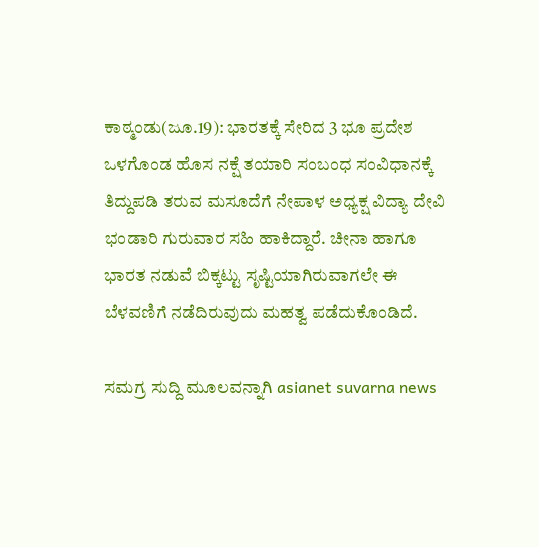ಕಾಠ್ಮಂಡು(ಜೂ.19): ಭಾರತಕ್ಕೆ ಸೇರಿದ 3 ಭೂ ಪ್ರದೇಶ ಒಳಗೊಂಡ ಹೊಸ ನಕ್ಷೆ ತಯಾರಿ ಸಂಬಂಧ ಸಂವಿಧಾನಕ್ಕೆ ತಿದ್ದುಪಡಿ ತರುವ ಮಸೂದೆಗೆ ನೇಪಾಳ ಅಧ್ಯಕ್ಷ ವಿದ್ಯಾ ದೇವಿ ಭಂಡಾರಿ ಗುರುವಾರ ಸಹಿ ಹಾಕಿದ್ದಾರೆ. ಚೀನಾ ಹಾಗೂ ಭಾರತ ನಡುವೆ ಬಿಕ್ಕಟ್ಟು ಸೃಷ್ಟಿಯಾಗಿರುವಾಗಲೇ ಈ ಬೆಳವಣಿಗೆ ನಡೆದಿರುವುದು ಮಹತ್ವ ಪಡೆದುಕೊಂಡಿದೆ.

ಸಮಗ್ರ ಸುದ್ದಿ ಮೂಲವನ್ನಾಗಿ asianet suvarna news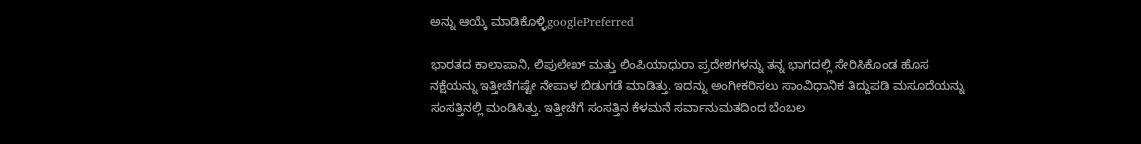ಅನ್ನು ಆಯ್ಕೆ ಮಾಡಿಕೊಳ್ಳಿgooglePreferred

ಭಾರತದ ಕಾಲಾಪಾನಿ, ಲಿಪುಲೇಖ್‌ ಮತ್ತು ಲಿಂಪಿಯಾಧುರಾ ಪ್ರದೇಶಗಳನ್ನು ತನ್ನ ಭಾಗದಲ್ಲಿ ಸೇರಿಸಿಕೊಂಡ ಹೊಸ ನಕ್ಷೆಯನ್ನು ಇತ್ತೀಚೆಗಷ್ಟೇ ನೇಪಾಳ ಬಿಡುಗಡೆ ಮಾಡಿತ್ತು. ಇದನ್ನು ಅಂಗೀಕರಿಸಲು ಸಾಂವಿಧಾನಿಕ ತಿದ್ದುಪಡಿ ಮಸೂದೆಯನ್ನು ಸಂಸತ್ತಿನಲ್ಲಿ ಮಂಡಿಸಿತ್ತು. ಇತ್ತೀಚೆಗೆ ಸಂಸತ್ತಿನ ಕೆಳಮನೆ ಸರ್ವಾನುಮತದಿಂದ ಬೆಂಬಲ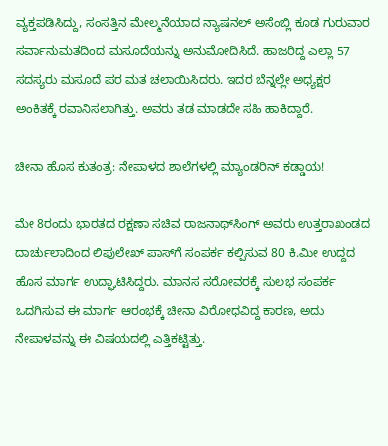ವ್ಯಕ್ತಪಡಿಸಿದ್ದು, ಸಂಸತ್ತಿನ ಮೇಲ್ಮನೆಯಾದ ನ್ಯಾಷನಲ್‌ ಅಸೆಂಬ್ಲಿ ಕೂಡ ಗುರುವಾರ ಸರ್ವಾನುಮತದಿಂದ ಮಸೂದೆಯನ್ನು ಅನುಮೋದಿಸಿದೆ. ಹಾಜರಿದ್ದ ಎಲ್ಲಾ 57 ಸದಸ್ಯರು ಮಸೂದೆ ಪರ ಮತ ಚಲಾಯಿಸಿದರು. ಇದರ ಬೆನ್ನಲ್ಲೇ ಅಧ್ಯಕ್ಷರ ಅಂಕಿತಕ್ಕೆ ರವಾನಿಸಲಾಗಿತ್ತು. ಅವರು ತಡ ಮಾಡದೇ ಸಹಿ ಹಾಕಿದ್ದಾರೆ.

ಚೀನಾ ಹೊಸ ಕುತಂತ್ರ: ನೇಪಾಳದ ಶಾಲೆಗಳಲ್ಲಿ ಮ್ಯಾಂಡರಿನ್‌ ಕಡ್ಡಾಯ!

ಮೇ 8ರಂದು ಭಾರತದ ರಕ್ಷಣಾ ಸಚಿವ ರಾಜನಾಥ್‌ಸಿಂಗ್‌ ಅವರು ಉತ್ತರಾಖಂಡದ ದಾರ್ಚುಲಾದಿಂದ ಲಿಪುಲೇಖ್‌ ಪಾಸ್‌ಗೆ ಸಂಪರ್ಕ ಕಲ್ಪಿಸುವ 80 ಕಿ.ಮೀ ಉದ್ದದ ಹೊಸ ಮಾರ್ಗ ಉದ್ಘಾಟಿಸಿದ್ದರು. ಮಾನಸ ಸರೋವರಕ್ಕೆ ಸುಲಭ ಸಂಪರ್ಕ ಒದಗಿಸುವ ಈ ಮಾರ್ಗ ಆರಂಭಕ್ಕೆ ಚೀನಾ ವಿರೋಧವಿದ್ದ ಕಾರಣ, ಅದು ನೇಪಾಳವನ್ನು ಈ ವಿಷಯದಲ್ಲಿ ಎತ್ತಿಕಟ್ಟಿತ್ತು.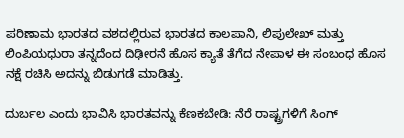ಪರಿಣಾಮ ಭಾರತದ ವಶದಲ್ಲಿರುವ ಭಾರತದ ಕಾಲಪಾನಿ, ಲಿಪುಲೇಖ್‌ ಮತ್ತು ಲಿಂಪಿಯಧುರಾ ತನ್ನದೆಂದ ದಿಢೀರನೆ ಹೊಸ ಕ್ಯಾತೆ ತೆಗೆದ ನೇಪಾಳ ಈ ಸಂಬಂಧ ಹೊಸ ನಕ್ಷೆ ರಚಿಸಿ ಅದನ್ನು ಬಿಡುಗಡೆ ಮಾಡಿತ್ತು.

ದುರ್ಬಲ ಎಂದು ಭಾವಿಸಿ ಭಾರತವನ್ನು ಕೆಣಕಬೇಡಿ: ನೆರೆ ರಾಷ್ಟ್ರಗಳಿಗೆ ಸಿಂಗ್‌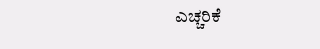ಎಚ್ಚರಿಕೆ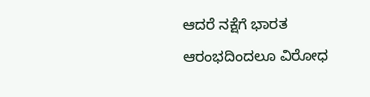ಆದರೆ ನಕ್ಷೆಗೆ ಭಾರತ ಆರಂಭದಿಂದಲೂ ವಿರೋಧ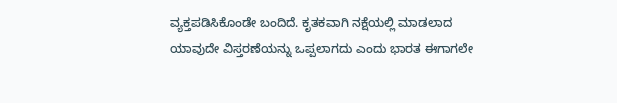ವ್ಯಕ್ತಪಡಿಸಿಕೊಂಡೇ ಬಂದಿದೆ. ಕೃತಕವಾಗಿ ನಕ್ಷೆಯಲ್ಲಿ ಮಾಡಲಾದ ಯಾವುದೇ ವಿಸ್ತರಣೆಯನ್ನು ಒಪ್ಪಲಾಗದು ಎಂದು ಭಾರತ ಈಗಾಗಲೇ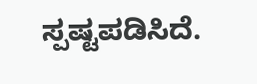ಸ್ಪಷ್ಟಪಡಿಸಿದೆ.